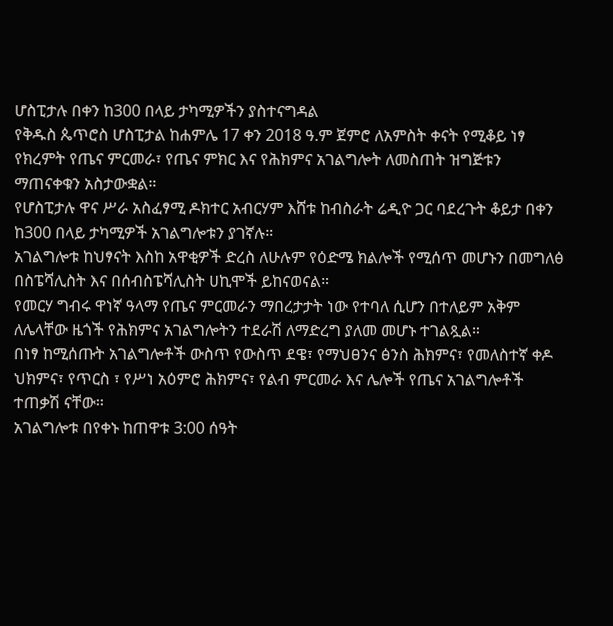ሆስፒታሉ በቀን ከ300 በላይ ታካሚዎችን ያስተናግዳል
የቅዱስ ጴጥሮስ ሆስፒታል ከሐምሌ 17 ቀን 2018 ዓ.ም ጀምሮ ለአምስት ቀናት የሚቆይ ነፃ የክረምት የጤና ምርመራ፣ የጤና ምክር እና የሕክምና አገልግሎት ለመስጠት ዝግጅቱን ማጠናቀቁን አስታውቋል።
የሆስፒታሉ ዋና ሥራ አስፈፃሚ ዶክተር አብርሃም እሸቱ ከብስራት ሬዲዮ ጋር ባደረጉት ቆይታ በቀን ከ300 በላይ ታካሚዎች አገልግሎቱን ያገኛሉ።
አገልግሎቱ ከህፃናት እስከ አዋቂዎች ድረስ ለሁሉም የዕድሜ ክልሎች የሚሰጥ መሆኑን በመግለፅ በስፔሻሊስት እና በሰብስፔሻሊስት ሀኪሞች ይከናወናል።
የመርሃ ግብሩ ዋነኛ ዓላማ የጤና ምርመራን ማበረታታት ነው የተባለ ሲሆን በተለይም አቅም ለሌላቸው ዜጎች የሕክምና አገልግሎትን ተደራሽ ለማድረግ ያለመ መሆኑ ተገልጿል።
በነፃ ከሚሰጡት አገልግሎቶች ውስጥ የውስጥ ደዌ፣ የማህፀንና ፅንስ ሕክምና፣ የመለስተኛ ቀዶ ህክምና፣ የጥርስ ፣ የሥነ አዕምሮ ሕክምና፣ የልብ ምርመራ እና ሌሎች የጤና አገልግሎቶች ተጠቃሽ ናቸው፡፡
አገልግሎቱ በየቀኑ ከጠዋቱ 3:00 ሰዓት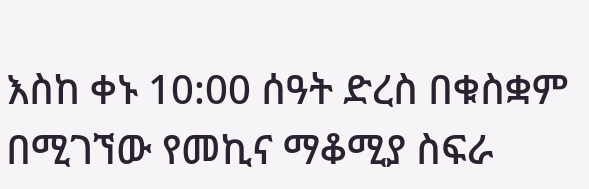እስከ ቀኑ 10:00 ሰዓት ድረስ በቁስቋም በሚገኘው የመኪና ማቆሚያ ስፍራ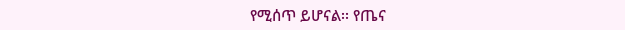የሚሰጥ ይሆናል፡፡ የጤና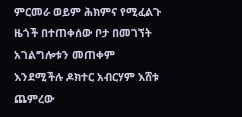ምርመራ ወይም ሕክምና የሚፈልጉ ዜጎች በተጠቀሰው ቦታ በመገኘት አገልግሎቱን መጠቀም እንደሚችሉ ዶክተር አብርሃም እሸቱ ጨምረው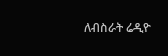ለብስራት ሬዲዮ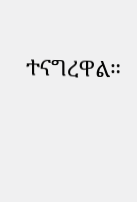ተናግረዋል።